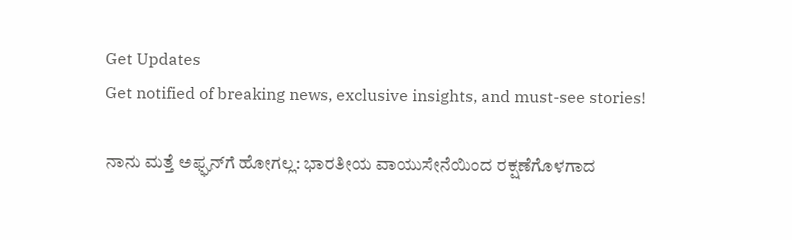Get Updates
Get notified of breaking news, exclusive insights, and must-see stories!

ನಾನು ಮತ್ತೆ ಅಫ್ಘನ್‌ಗೆ ಹೋಗಲ್ಲ: ಭಾರತೀಯ ವಾಯುಸೇನೆಯಿಂದ ರಕ್ಷಣೆಗೊಳಗಾದ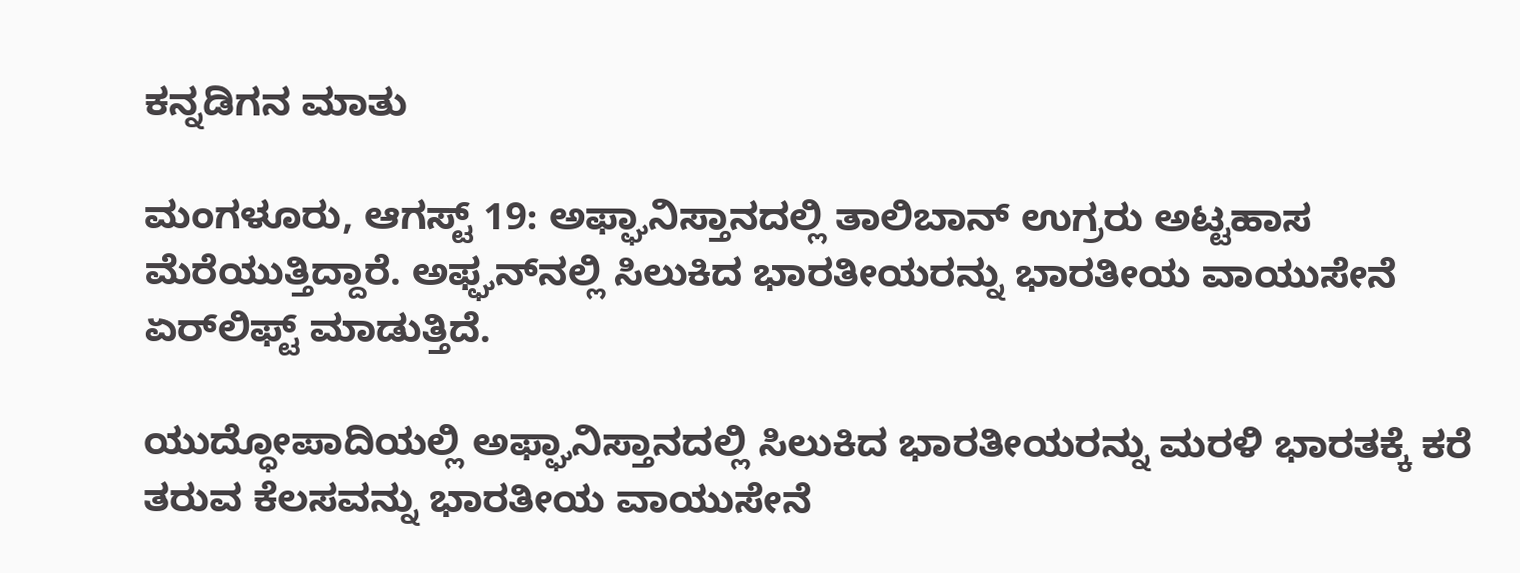ಕನ್ನಡಿಗನ ಮಾತು

ಮಂಗಳೂರು, ಆಗಸ್ಟ್ 19: ಅಫ್ಘಾನಿಸ್ತಾನದಲ್ಲಿ ತಾಲಿಬಾನ್ ಉಗ್ರರು ಅಟ್ಟಹಾಸ ಮೆರೆಯುತ್ತಿದ್ದಾರೆ. ಅಫ್ಘನ್‌ನಲ್ಲಿ ಸಿಲುಕಿದ ಭಾರತೀಯರನ್ನು ಭಾರತೀಯ ವಾಯುಸೇನೆ ಏರ್‌ಲಿಫ್ಟ್ ಮಾಡುತ್ತಿದೆ.

ಯುದ್ಧೋಪಾದಿಯಲ್ಲಿ ಅಫ್ಘಾನಿಸ್ತಾನದಲ್ಲಿ ಸಿಲುಕಿದ ಭಾರತೀಯರನ್ನು ಮರಳಿ ಭಾರತಕ್ಕೆ ಕರೆ ತರುವ ಕೆಲಸವನ್ನು ಭಾರತೀಯ ವಾಯುಸೇನೆ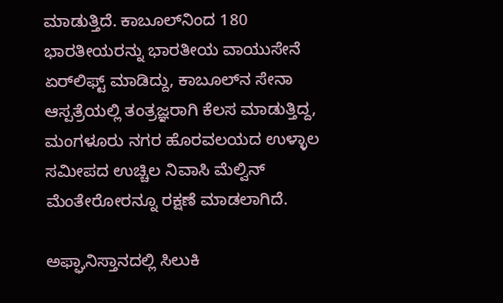ಮಾಡುತ್ತಿದೆ. ಕಾಬೂಲ್‌ನಿಂದ 180 ಭಾರತೀಯರನ್ನು ಭಾರತೀಯ ವಾಯುಸೇನೆ ಏರ್‌ಲಿಫ್ಟ್ ಮಾಡಿದ್ದು, ಕಾಬೂಲ್‌ನ ಸೇನಾ ಆಸ್ಪತ್ರೆಯಲ್ಲಿ ತಂತ್ರಜ್ಞರಾಗಿ ಕೆಲಸ ಮಾಡುತ್ತಿದ್ದ, ಮಂಗಳೂರು ನಗರ ಹೊರವಲಯದ ಉಳ್ಳಾಲ ಸಮೀಪದ ಉಚ್ಚಿಲ ನಿವಾಸಿ ಮೆಲ್ವಿನ್ ಮೆಂತೇರೋರನ್ನೂ ರಕ್ಷಣೆ ಮಾಡಲಾಗಿದೆ.

ಅಫ್ಘಾನಿಸ್ತಾನದಲ್ಲಿ ಸಿಲುಕಿ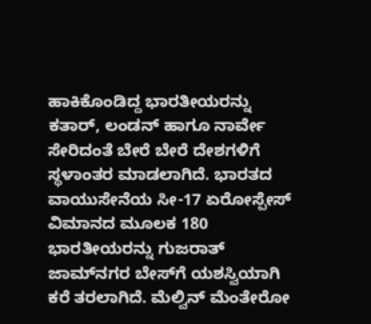ಹಾಕಿಕೊಂಡಿದ್ದ ಭಾರತೀಯರನ್ನು ಕತಾರ್, ಲಂಡನ್ ಹಾಗೂ ನಾರ್ವೇ ಸೇರಿದಂತೆ ಬೇರೆ ಬೇರೆ ದೇಶಗಳಿಗೆ ಸ್ಥಳಾಂತರ ಮಾಡಲಾಗಿದೆ. ಭಾರತದ ವಾಯುಸೇನೆಯ ಸೀ-17 ಏರೋಸ್ಪೇಸ್ ವಿಮಾನದ ಮೂಲಕ 180 ಭಾರತೀಯರನ್ನು ಗುಜರಾತ್ ಜಾಮ್‌ನಗರ ಬೇಸ್‌ಗೆ ಯಶಸ್ವಿಯಾಗಿ ಕರೆ ತರಲಾಗಿದೆ. ಮೆಲ್ವಿನ್ ಮೆಂತೇರೋ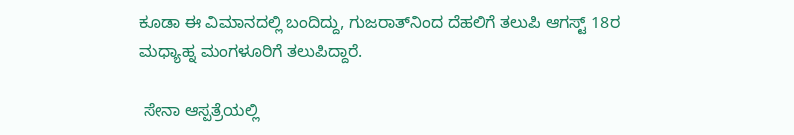ಕೂಡಾ ಈ ವಿಮಾನದಲ್ಲಿ ಬಂದಿದ್ದು, ಗುಜರಾತ್‌ನಿಂದ ದೆಹಲಿಗೆ ತಲುಪಿ ಆಗಸ್ಟ್ 18ರ ಮಧ್ಯಾಹ್ನ ಮಂಗಳೂರಿಗೆ ತಲುಪಿದ್ದಾರೆ.

 ಸೇನಾ ಆಸ್ಪತ್ರೆಯಲ್ಲಿ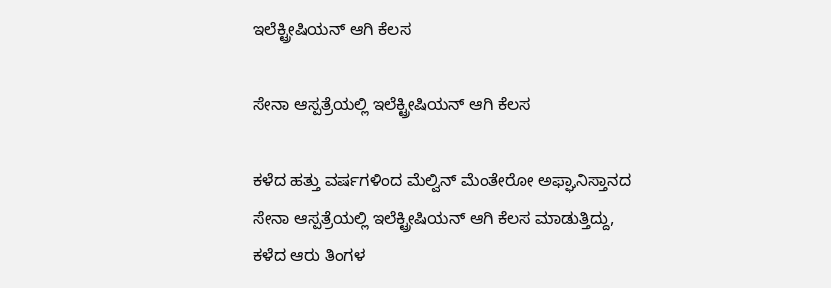ಇಲೆಕ್ಟ್ರೀಷಿಯನ್ ಆಗಿ ಕೆಲಸ

ಸೇನಾ ಆಸ್ಪತ್ರೆಯಲ್ಲಿ ಇಲೆಕ್ಟ್ರೀಷಿಯನ್ ಆಗಿ ಕೆಲಸ

ಕಳೆದ ಹತ್ತು ವರ್ಷಗಳಿಂದ ಮೆಲ್ವಿನ್ ಮೆಂತೇರೋ ಅಫ್ಘಾನಿಸ್ತಾನದ ಸೇನಾ ಆಸ್ಪತ್ರೆಯಲ್ಲಿ ಇಲೆಕ್ಟ್ರೀಷಿಯನ್ ಆಗಿ ಕೆಲಸ ಮಾಡುತ್ತಿದ್ದು, ಕಳೆದ ಆರು ತಿಂಗಳ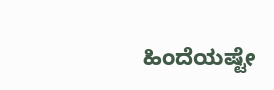ಹಿಂದೆಯಷ್ಟೇ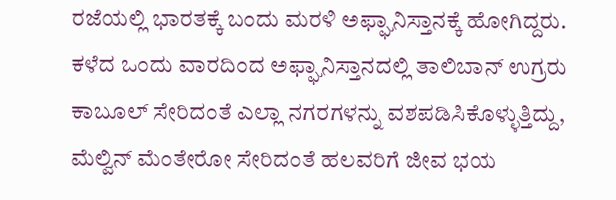ರಜೆಯಲ್ಲಿ ಭಾರತಕ್ಕೆ ಬಂದು ಮರಳಿ ಅಫ್ಘಾನಿಸ್ತಾನಕ್ಕೆ ಹೋಗಿದ್ದರು. ಕಳೆದ ಒಂದು ವಾರದಿಂದ ಅಫ್ಘಾನಿಸ್ತಾನದಲ್ಲಿ ತಾಲಿಬಾನ್ ಉಗ್ರರು ಕಾಬೂಲ್ ಸೇರಿದಂತೆ ಎಲ್ಲಾ ನಗರಗಳನ್ನು ವಶಪಡಿಸಿಕೊಳ್ಳುತ್ತಿದ್ದು, ಮೆಲ್ವಿನ್ ಮೆಂತೇರೋ ಸೇರಿದಂತೆ ಹಲವರಿಗೆ ಜೀವ ಭಯ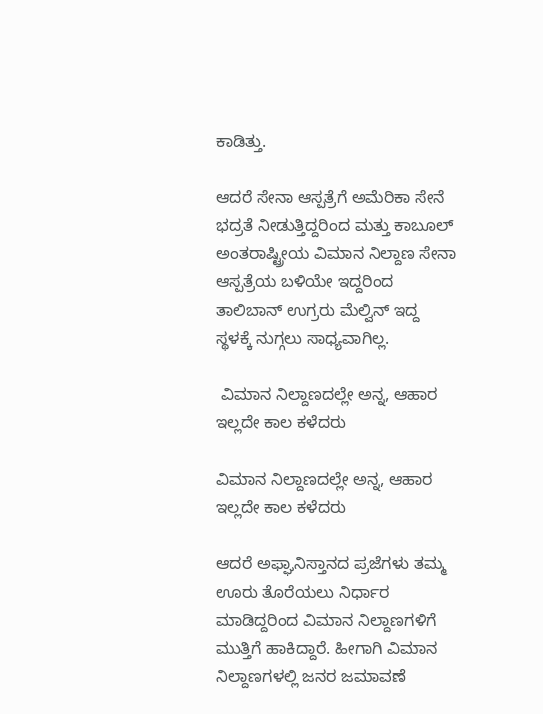ಕಾಡಿತ್ತು.

ಆದರೆ ಸೇನಾ ಆಸ್ಪತ್ರೆಗೆ ಅಮೆರಿಕಾ ಸೇನೆ ಭದ್ರತೆ ನೀಡುತ್ತಿದ್ದರಿಂದ ಮತ್ತು ಕಾಬೂಲ್ ಅಂತರಾಷ್ಟ್ರೀಯ ವಿಮಾನ ನಿಲ್ದಾಣ ಸೇನಾ ಆಸ್ಪತ್ರೆಯ ಬಳಿಯೇ ಇದ್ದರಿಂದ ತಾಲಿಬಾನ್ ಉಗ್ರರು ಮೆಲ್ವಿನ್ ಇದ್ದ ಸ್ಥಳಕ್ಕೆ ನುಗ್ಗಲು ಸಾಧ್ಯವಾಗಿಲ್ಲ.

 ವಿಮಾನ ನಿಲ್ದಾಣದಲ್ಲೇ ಅನ್ನ, ಆಹಾರ ಇಲ್ಲದೇ ಕಾಲ ಕಳೆದರು

ವಿಮಾನ ನಿಲ್ದಾಣದಲ್ಲೇ ಅನ್ನ, ಆಹಾರ ಇಲ್ಲದೇ ಕಾಲ ಕಳೆದರು

ಆದರೆ ಅಫ್ಘಾನಿಸ್ತಾನದ ಪ್ರಜೆಗಳು ತಮ್ಮ ಊರು ತೊರೆಯಲು ನಿರ್ಧಾರ ಮಾಡಿದ್ದರಿಂದ ವಿಮಾನ ನಿಲ್ದಾಣಗಳಿಗೆ ಮುತ್ತಿಗೆ ಹಾಕಿದ್ದಾರೆ. ಹೀಗಾಗಿ ವಿಮಾನ ನಿಲ್ದಾಣಗಳಲ್ಲಿ ಜನರ ಜಮಾವಣೆ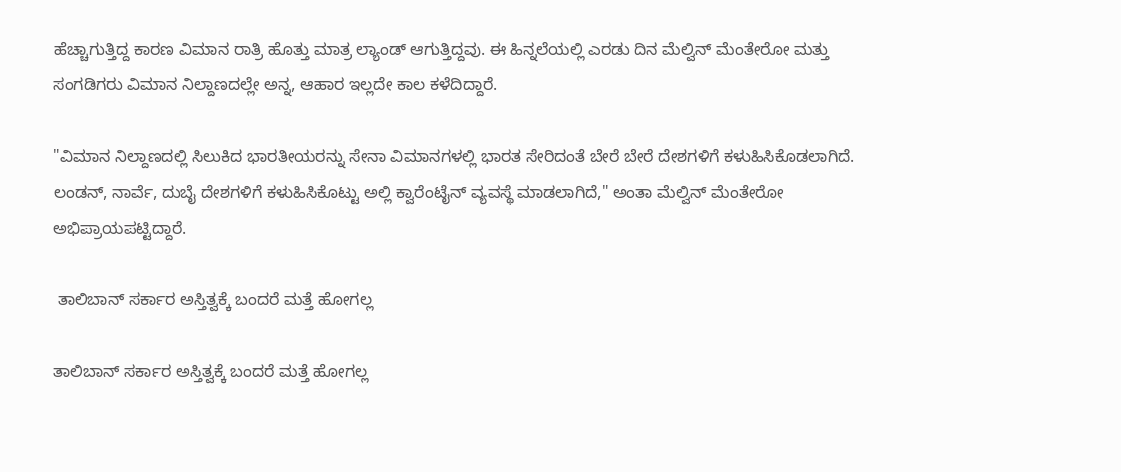ಹೆಚ್ಚಾಗುತ್ತಿದ್ದ ಕಾರಣ ವಿಮಾನ ರಾತ್ರಿ ಹೊತ್ತು ಮಾತ್ರ ಲ್ಯಾಂಡ್ ಆಗುತ್ತಿದ್ದವು. ಈ ಹಿನ್ನಲೆಯಲ್ಲಿ ಎರಡು ದಿನ ಮೆಲ್ವಿನ್ ಮೆಂತೇರೋ ಮತ್ತು ಸಂಗಡಿಗರು ವಿಮಾನ ನಿಲ್ದಾಣದಲ್ಲೇ ಅನ್ನ, ಆಹಾರ ಇಲ್ಲದೇ ಕಾಲ ಕಳೆದಿದ್ದಾರೆ.

"ವಿಮಾನ ನಿಲ್ದಾಣದಲ್ಲಿ ಸಿಲುಕಿದ ಭಾರತೀಯರನ್ನು ಸೇನಾ ವಿಮಾನಗಳಲ್ಲಿ ಭಾರತ ಸೇರಿದಂತೆ ಬೇರೆ ಬೇರೆ ದೇಶಗಳಿಗೆ ಕಳುಹಿಸಿಕೊಡಲಾಗಿದೆ. ಲಂಡನ್, ನಾರ್ವೆ, ದುಬೈ ದೇಶಗಳಿಗೆ ಕಳುಹಿಸಿಕೊಟ್ಟು ಅಲ್ಲಿ ಕ್ವಾರೆಂಟೈನ್ ವ್ಯವಸ್ಥೆ ಮಾಡಲಾಗಿದೆ," ಅಂತಾ ಮೆಲ್ವಿನ್ ಮೆಂತೇರೋ ಅಭಿಪ್ರಾಯಪಟ್ಟಿದ್ದಾರೆ.

 ತಾಲಿಬಾನ್ ಸರ್ಕಾರ ಅಸ್ತಿತ್ವಕ್ಕೆ ಬಂದರೆ ಮತ್ತೆ ಹೋಗಲ್ಲ

ತಾಲಿಬಾನ್ ಸರ್ಕಾರ ಅಸ್ತಿತ್ವಕ್ಕೆ ಬಂದರೆ ಮತ್ತೆ ಹೋಗಲ್ಲ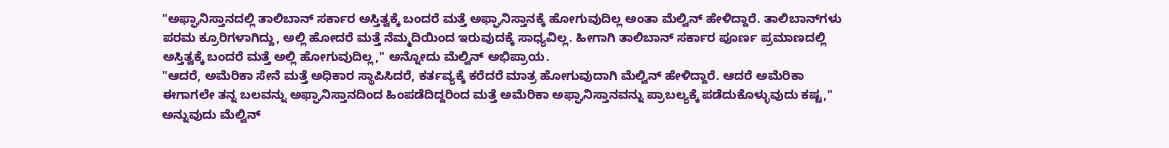"ಅಫ್ಘಾನಿಸ್ತಾನದಲ್ಲಿ ತಾಲಿಬಾನ್ ಸರ್ಕಾರ ಅಸ್ತಿತ್ವಕ್ಕೆ ಬಂದರೆ ಮತ್ತೆ ಅಫ್ಘಾನಿಸ್ತಾನಕ್ಕೆ ಹೋಗುವುದಿಲ್ಲ ಅಂತಾ ಮೆಲ್ವಿನ್ ಹೇಳಿದ್ದಾರೆ. ತಾಲಿಬಾನ್‌ಗಳು ಪರಮ ಕ್ರೂರಿಗಳಾಗಿದ್ದು, ಅಲ್ಲಿ ಹೋದರೆ ಮತ್ತೆ ನೆಮ್ಮದಿಯಿಂದ ಇರುವುದಕ್ಕೆ ಸಾಧ್ಯವಿಲ್ಲ. ಹೀಗಾಗಿ ತಾಲಿಬಾನ್ ಸರ್ಕಾರ ಪೂರ್ಣ ಪ್ರಮಾಣದಲ್ಲಿ ಅಸ್ತಿತ್ವಕ್ಕೆ ಬಂದರೆ ಮತ್ತೆ ಅಲ್ಲಿ ಹೋಗುವುದಿಲ್ಲ," ಅನ್ನೋದು ಮೆಲ್ವಿನ್ ಅಭಿಪ್ರಾಯ.
"ಆದರೆ, ಅಮೆರಿಕಾ ಸೇನೆ ಮತ್ತೆ ಅಧಿಕಾರ ಸ್ಥಾಪಿಸಿದರೆ, ಕರ್ತವ್ಯಕ್ಕೆ ಕರೆದರೆ ಮಾತ್ರ ಹೋಗುವುದಾಗಿ ಮೆಲ್ವಿನ್ ಹೇಳಿದ್ದಾರೆ. ಆದರೆ ಅಮೆರಿಕಾ ಈಗಾಗಲೇ ತನ್ನ ಬಲವನ್ನು ಅಫ್ಘಾನಿಸ್ತಾನದಿಂದ ಹಿಂಪಡೆದಿದ್ದರಿಂದ ಮತ್ತೆ ಅಮೆರಿಕಾ ಅಫ್ಘಾನಿಸ್ತಾನವನ್ನು ಪ್ರಾಬಲ್ಯಕ್ಕೆ ಪಡೆದುಕೊಳ್ಳುವುದು ಕಷ್ಟ," ಅನ್ನುವುದು ಮೆಲ್ವಿನ್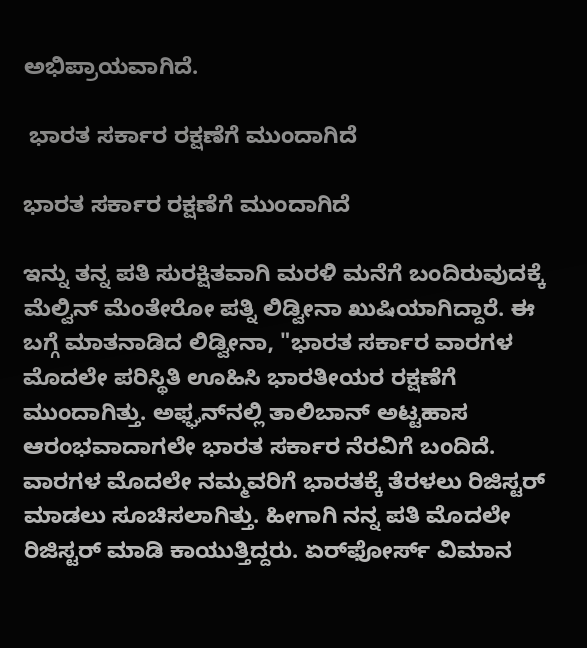ಅಭಿಪ್ರಾಯವಾಗಿದೆ.

 ಭಾರತ ಸರ್ಕಾರ ರಕ್ಷಣೆಗೆ ಮುಂದಾಗಿದೆ

ಭಾರತ ಸರ್ಕಾರ ರಕ್ಷಣೆಗೆ ಮುಂದಾಗಿದೆ

ಇನ್ನು ತನ್ನ ಪತಿ ಸುರಕ್ಷಿತವಾಗಿ ಮರಳಿ ಮನೆಗೆ ಬಂದಿರುವುದಕ್ಕೆ ಮೆಲ್ವಿನ್ ಮೆಂತೇರೋ ಪತ್ನಿ ಲಿಡ್ವೀನಾ ಖುಷಿಯಾಗಿದ್ದಾರೆ. ಈ ಬಗ್ಗೆ ಮಾತನಾಡಿದ ಲಿಡ್ವೀನಾ, "ಭಾರತ ಸರ್ಕಾರ ವಾರಗಳ ಮೊದಲೇ ಪರಿಸ್ಥಿತಿ ಊಹಿಸಿ ಭಾರತೀಯರ ರಕ್ಷಣೆಗೆ ಮುಂದಾಗಿತ್ತು. ಅಫ್ಘನ್‌ನಲ್ಲಿ ತಾಲಿಬಾನ್ ಅಟ್ಟಹಾಸ ಆರಂಭವಾದಾಗಲೇ ಭಾರತ ಸರ್ಕಾರ ನೆರವಿಗೆ ಬಂದಿದೆ. ವಾರಗಳ ಮೊದಲೇ ನಮ್ಮವರಿಗೆ ಭಾರತಕ್ಕೆ ತೆರಳಲು ರಿಜಿಸ್ಟರ್ ಮಾಡಲು ಸೂಚಿಸಲಾಗಿತ್ತು. ಹೀಗಾಗಿ ನನ್ನ ಪತಿ ಮೊದಲೇ ರಿಜಿಸ್ಟರ್ ಮಾಡಿ ಕಾಯುತ್ತಿದ್ದರು. ಏರ್‌ಫೋರ್ಸ್ ವಿಮಾನ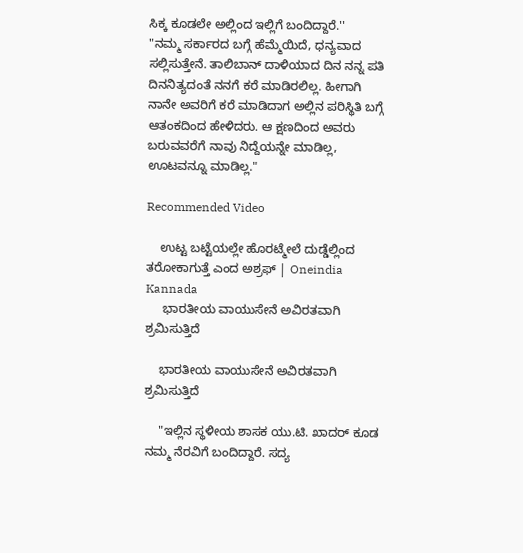ಸಿಕ್ಕ ಕೂಡಲೇ ಅಲ್ಲಿಂದ ಇಲ್ಲಿಗೆ ಬಂದಿದ್ದಾರೆ.''
"ನಮ್ಮ ಸರ್ಕಾರದ ಬಗ್ಗೆ ಹೆಮ್ಮೆಯಿದೆ, ಧನ್ಯವಾದ ಸಲ್ಲಿಸುತ್ತೇನೆ. ತಾಲಿಬಾನ್ ದಾಳಿಯಾದ ದಿನ ನನ್ನ ಪತಿ ದಿನನಿತ್ಯದಂತೆ ನನಗೆ ಕರೆ ಮಾಡಿರಲಿಲ್ಲ. ಹೀಗಾಗಿ ನಾನೇ ಅವರಿಗೆ ಕರೆ ಮಾಡಿದಾಗ ಅಲ್ಲಿನ ಪರಿಸ್ಥಿತಿ ಬಗ್ಗೆ ಆತಂಕದಿಂದ ಹೇಳಿದರು. ಆ ಕ್ಷಣದಿಂದ ಅವರು ಬರುವವರೆಗೆ ನಾವು ನಿದ್ದೆಯನ್ನೇ ಮಾಡಿಲ್ಲ, ಊಟವನ್ನೂ ಮಾಡಿಲ್ಲ."

Recommended Video

    ಉಟ್ಟ ಬಟ್ಟೆಯಲ್ಲೇ ಹೊರಟ್ಮೇಲೆ ದುಡ್ಡೆಲ್ಲಿಂದ ತರೋಕಾಗುತ್ತೆ ಎಂದ ಅಶ್ರಫ್ | Oneindia Kannada
     ಭಾರತೀಯ ವಾಯುಸೇನೆ ಅವಿರತವಾಗಿ ಶ್ರಮಿಸುತ್ತಿದೆ

    ಭಾರತೀಯ ವಾಯುಸೇನೆ ಅವಿರತವಾಗಿ ಶ್ರಮಿಸುತ್ತಿದೆ

    "ಇಲ್ಲಿನ ಸ್ಥಳೀಯ ಶಾಸಕ ಯು.ಟಿ. ಖಾದರ್ ಕೂಡ ನಮ್ಮ ನೆರವಿಗೆ ಬಂದಿದ್ದಾರೆ. ಸದ್ಯ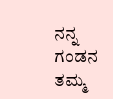ನನ್ನ ಗಂಡನ ತಮ್ಮ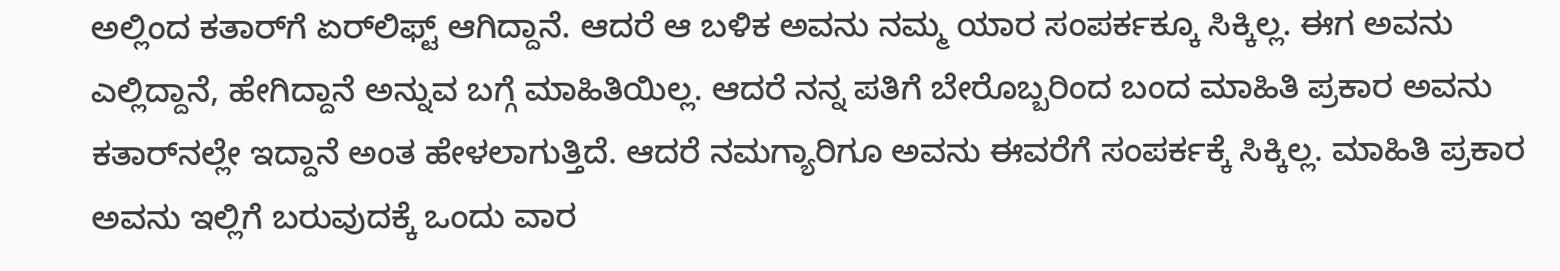ಅಲ್ಲಿಂದ ಕತಾರ್‌ಗೆ ಏರ್‌ಲಿಫ್ಟ್ ಆಗಿದ್ದಾನೆ. ಆದರೆ ಆ ಬಳಿಕ ಅವನು ನಮ್ಮ ಯಾರ ಸಂಪರ್ಕಕ್ಕೂ ಸಿಕ್ಕಿಲ್ಲ. ಈಗ ಅವನು ಎಲ್ಲಿದ್ದಾನೆ, ಹೇಗಿದ್ದಾನೆ ಅನ್ನುವ ಬಗ್ಗೆ ಮಾಹಿತಿಯಿಲ್ಲ. ಆದರೆ ನನ್ನ ಪತಿಗೆ ಬೇರೊಬ್ಬರಿಂದ ಬಂದ ಮಾಹಿತಿ ಪ್ರಕಾರ ಅವನು ಕತಾರ್‌ನಲ್ಲೇ ಇದ್ದಾನೆ ಅಂತ ಹೇಳಲಾಗುತ್ತಿದೆ. ಆದರೆ ‌ನಮಗ್ಯಾರಿಗೂ ಅವನು ಈವರೆಗೆ ಸಂಪರ್ಕಕ್ಕೆ ಸಿಕ್ಕಿಲ್ಲ. ಮಾಹಿತಿ ಪ್ರಕಾರ ಅವನು ಇಲ್ಲಿಗೆ ಬರುವುದಕ್ಕೆ ಒಂದು ವಾರ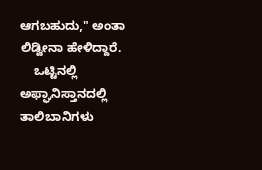ಆಗಬಹುದು," ಅಂತಾ ಲಿಡ್ವೀನಾ ಹೇಳಿದ್ದಾರೆ.
    ಒಟ್ಟಿನಲ್ಲಿ ಅಫ್ಘಾನಿಸ್ತಾನದಲ್ಲಿ ತಾಲಿಬಾನಿಗಳು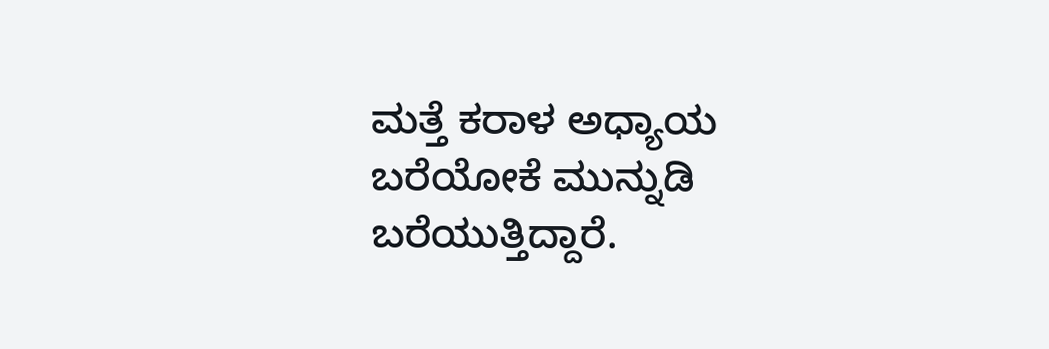ಮತ್ತೆ ಕರಾಳ ಅಧ್ಯಾಯ ಬರೆಯೋಕೆ ಮುನ್ನುಡಿ ಬರೆಯುತ್ತಿದ್ದಾರೆ.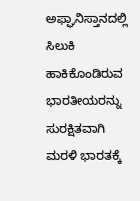ಅಫ್ಘಾನಿಸ್ತಾನದಲ್ಲಿ ಸಿಲುಕಿ ಹಾಕಿಕೊಂಡಿರುವ ಭಾರತೀಯರನ್ನು ಸುರಕ್ಷಿತವಾಗಿ ಮರಳಿ ಭಾರತಕ್ಕೆ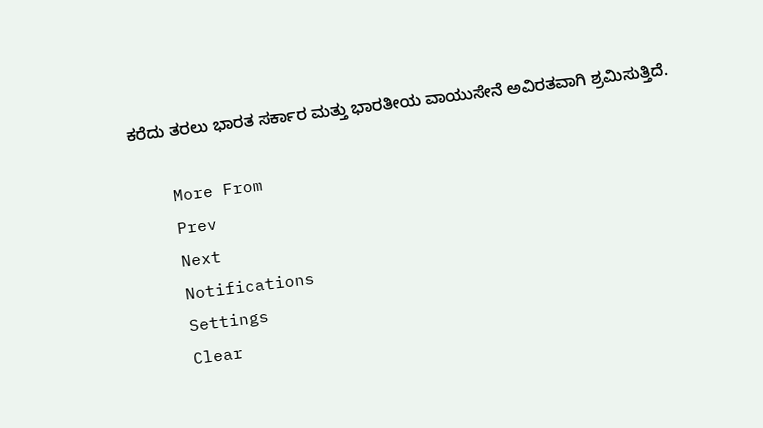ಕರೆದು ತರಲು ಭಾರತ ಸರ್ಕಾರ ಮತ್ತು ಭಾರತೀಯ ವಾಯುಸೇನೆ ಅವಿರತವಾಗಿ ಶ್ರಮಿಸುತ್ತಿದೆ.

    More From
    Prev
    Next
    Notifications
    Settings
    Clear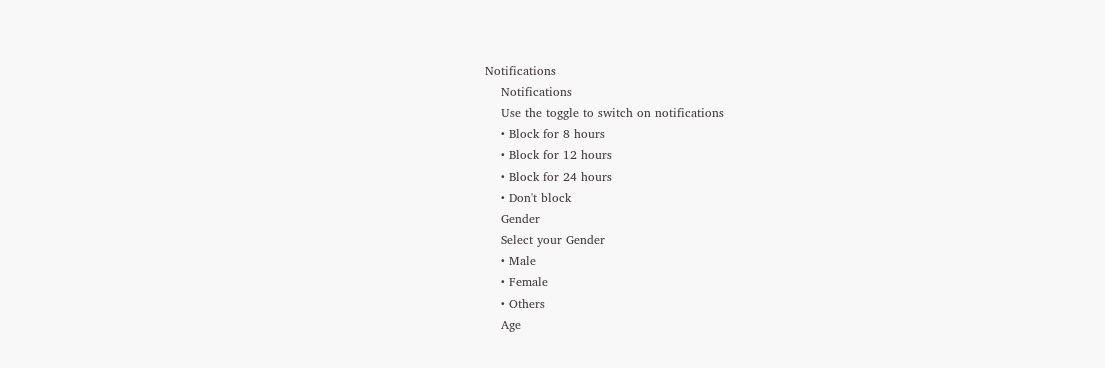Notifications
    Notifications
    Use the toggle to switch on notifications
    • Block for 8 hours
    • Block for 12 hours
    • Block for 24 hours
    • Don't block
    Gender
    Select your Gender
    • Male
    • Female
    • Others
    Age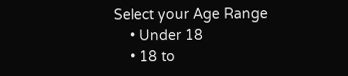Select your Age Range
    • Under 18
    • 18 to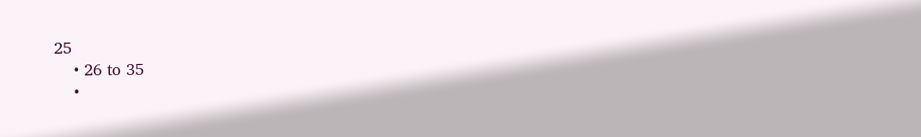25
    • 26 to 35
    •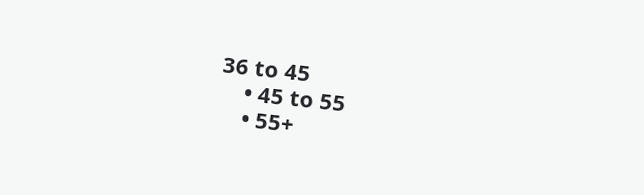36 to 45
    • 45 to 55
    • 55+